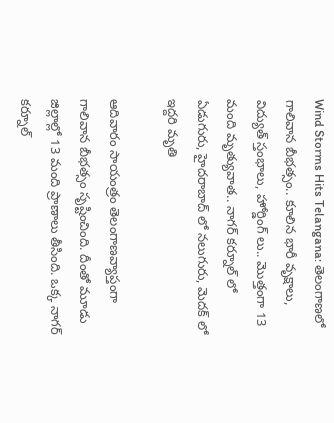Wind Storms Hits Telangana: తెలంగాణలో గాలివాన బీభత్సం.. కూలిన భారీ వృక్షాలు, విద్యుత్ స్తంభాలు, హోర్డింగ్‌ లు.. మొత్తంగా 13 మంది మృత్యువాత.. నాగర్ కర్నూల్ లో ఏడుగురు, హైదరాబాద్‌ లో నలుగురు, మెదక్ లో ఇద్దరి మృతి

ఆదివారం సాయంత్రం తెలంగాణవ్యాప్తంగా గాలివాన బీభత్సం సృష్టించింది. దీంతో మూడు జిల్లాల్లో 13 మంది ప్రాణాలు తీసింది. ఒక్క నాగర్ కర్నూల్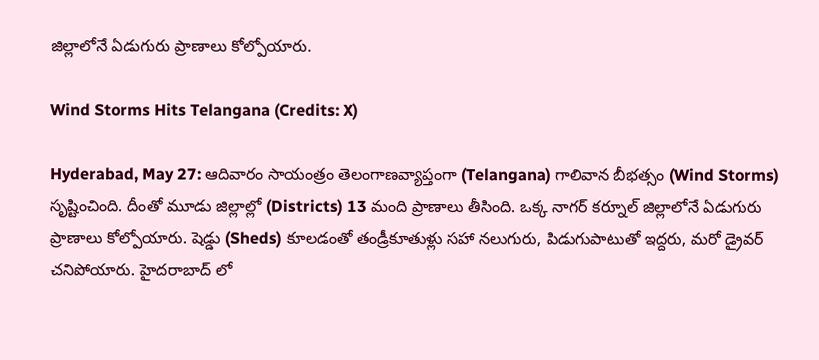జిల్లాలోనే ఏడుగురు ప్రాణాలు కోల్పోయారు.

Wind Storms Hits Telangana (Credits: X)

Hyderabad, May 27: ఆదివారం సాయంత్రం తెలంగాణవ్యాప్తంగా (Telangana) గాలివాన బీభత్సం (Wind Storms) సృష్టించింది. దీంతో మూడు జిల్లాల్లో (Districts) 13 మంది ప్రాణాలు తీసింది. ఒక్క నాగర్ కర్నూల్ జిల్లాలోనే ఏడుగురు ప్రాణాలు కోల్పోయారు. షెడ్డు (Sheds) కూలడంతో తండ్రీకూతుళ్లు సహా నలుగురు, పిడుగుపాటుతో ఇద్దరు, మరో డ్రైవర్ చనిపోయారు. హైదరాబాద్‌ లో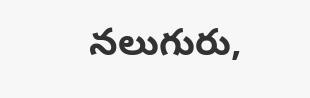నలుగురు,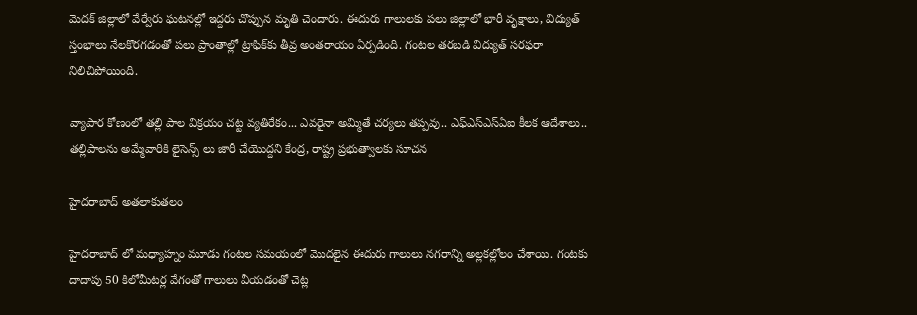మెదక్‌ జిల్లాలో వేర్వేరు ఘటనల్లో ఇద్దరు చొప్పున మృతి చెందారు. ఈదురు గాలులకు పలు జిల్లాలో భారీ వృక్షాలు, విద్యుత్ స్తంభాలు నేలకొరగడంతో పలు ప్రాంతాల్లో ట్రాఫిక్‌కు తీవ్ర అంతరాయం ఏర్పడింది. గంటల తరబడి విద్యుత్ సరఫరా నిలిచిపోయింది.

వ్యాపార కోణంలో తల్లి పాల విక్రయం చట్ట వ్యతిరేకం... ఎవరైనా అమ్మితే చర్యలు తప్పవు.. ఎఫ్ఎస్ఎస్ఏఐ కీలక ఆదేశాలు.. తల్లిపాలను అమ్మేవారికి లైసెన్స్ లు జారీ చేయొద్దని కేంద్ర, రాష్ట్ర ప్రభుత్వాలకు సూచన

హైదరాబాద్ అతలాకుతలం

హైదరాబాద్‌ లో మధ్యాహ్నం మూడు గంటల సమయంలో మొదలైన ఈదురు గాలులు నగరాన్ని అల్లకల్లోలం చేశాయి. గంటకు దాదాపు 50 కిలోమీటర్ల వేగంతో గాలులు వీయడంతో చెట్ల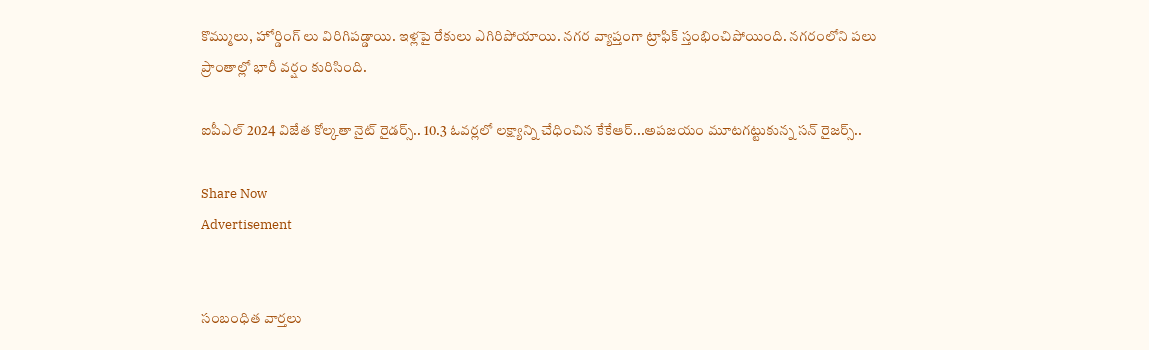కొమ్ములు, హోర్డింగ్‌ లు విరిగిపడ్డాయి. ఇళ్లపై రేకులు ఎగిరిపోయాయి. నగర వ్యాప్తంగా ట్రాఫిక్ స్తంభించిపోయింది. నగరంలోని పలు  ప్రాంతాల్లో భారీ వర్షం కురిసింది.

ఐపీఎల్ 2024 విజేత కోల్కతా నైట్ రైడర్స్.. 10.3 ఓవర్లలో లక్ష్యాన్ని చేధించిన కేకేఆర్...అపజయం మూటగట్టుకున్న సన్ రైజర్స్..

Share Now
Advertisement


సంబంధిత వార్తలు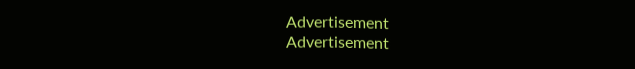Advertisement
Advertisement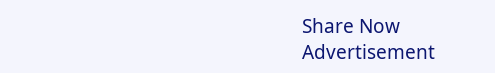Share Now
Advertisement